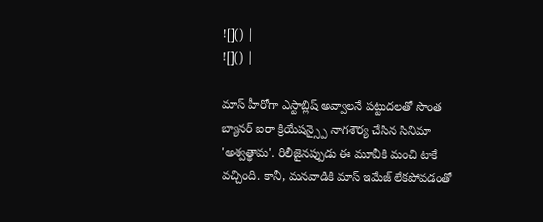![]() |
![]() |

మాస్ హీరోగా ఎస్టాబ్లిష్ అవ్వాలనే పట్టుదలతో సొంత బ్యానర్ ఐరా క్రియేషన్స్పై నాగశౌర్య చేసిన సినిమా 'అశ్వత్థామ'. రిలీజైనప్పుడు ఈ మూవీకి మంచి టాకే వచ్చింది. కానీ, మనవాడికి మాస్ ఇమేజ్ లేకపోవడంతో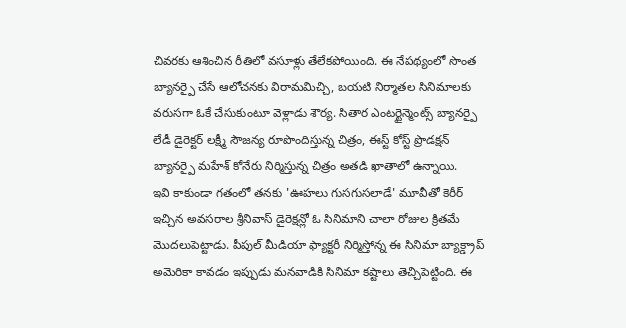చివరకు ఆశించిన రీతిలో వసూళ్లు తేలేకపోయింది. ఈ నేపథ్యంలో సొంత బ్యానర్పై చేసే ఆలోచనకు విరామమిచ్చి, బయటి నిర్మాతల సినిమాలకు వరుసగా ఓకే చేసుకుంటూ వెళ్లాడు శౌర్య. సితార ఎంటర్టైన్మెంట్స్ బ్యానర్పై లేడీ డైరెక్టర్ లక్ష్మీ సౌజన్య రూపొందిస్తున్న చిత్రం, ఈస్ట్ కోస్ట్ ప్రొడక్షన్ బ్యానర్పై మహేశ్ కోనేరు నిర్మిస్తున్న చిత్రం అతడి ఖాతాలో ఉన్నాయి.
ఇవి కాకుండా గతంలో తనకు 'ఊహలు గుసగుసలాడే' మూవీతో కెరీర్ ఇచ్చిన అవసరాల శ్రీనివాస్ డైరెక్షన్లో ఓ సినిమాని చాలా రోజుల క్రితమే మొదలుపెట్టాడు. పీపుల్ మీడియా ఫ్యాక్టరీ నిర్మిస్తోన్న ఈ సినిమా బ్యాక్డ్రాప్ అమెరికా కావడం ఇప్పుడు మనవాడికి సినిమా కష్టాలు తెచ్చిపెట్టింది. ఈ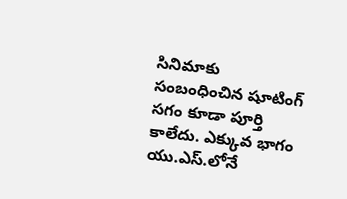సినిమాకు సంబంధించిన షూటింగ్ సగం కూడా పూర్తి కాలేదు. ఎక్కువ భాగం యు.ఎస్.లోనే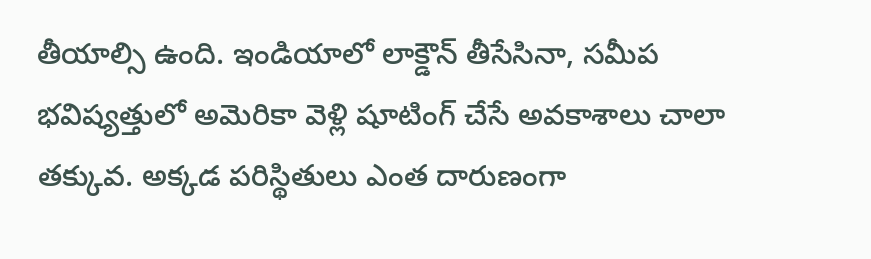తీయాల్సి ఉంది. ఇండియాలో లాక్డౌన్ తీసేసినా, సమీప భవిష్యత్తులో అమెరికా వెళ్లి షూటింగ్ చేసే అవకాశాలు చాలా తక్కువ. అక్కడ పరిస్థితులు ఎంత దారుణంగా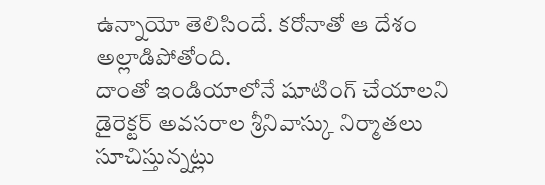ఉన్నాయో తెలిసిందే. కరోనాతో ఆ దేశం అల్లాడిపోతోంది.
దాంతో ఇండియాలోనే షూటింగ్ చేయాలని డైరెక్టర్ అవసరాల శ్రీనివాస్కు నిర్మాతలు సూచిస్తున్నట్లు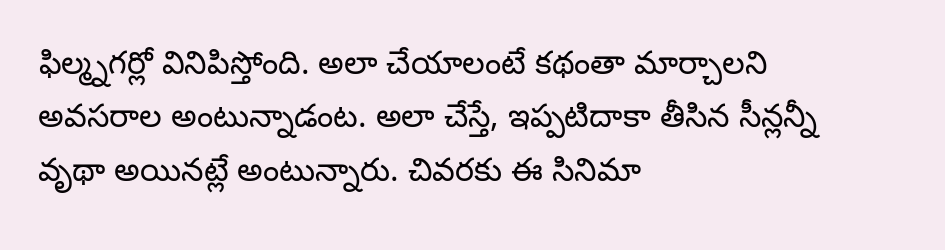ఫిల్మ్నగర్లో వినిపిస్తోంది. అలా చేయాలంటే కథంతా మార్చాలని అవసరాల అంటున్నాడంట. అలా చేస్తే, ఇప్పటిదాకా తీసిన సీన్లన్నీ వృథా అయినట్లే అంటున్నారు. చివరకు ఈ సినిమా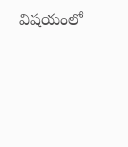విషయంలో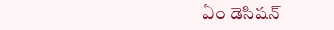ఏం డెసిషన్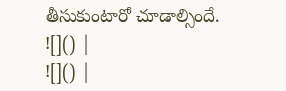తీసుకుంటారో చూడాల్సిందే.
![]() |
![]() |